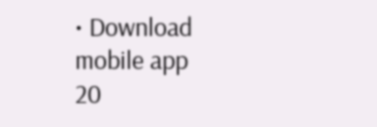• Download mobile app
20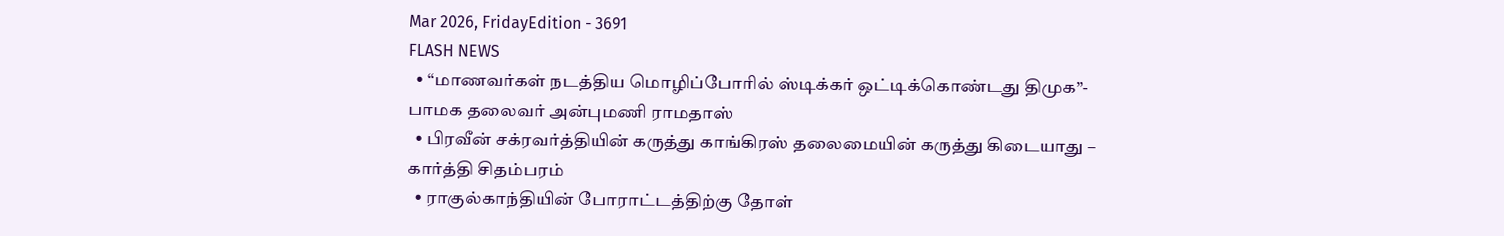Mar 2026, FridayEdition - 3691
FLASH NEWS
  • “மாணவர்கள் நடத்திய மொழிப்போரில் ஸ்டிக்கர் ஒட்டிக்கொண்டது திமுக”- பாமக தலைவர் அன்புமணி ராமதாஸ்
  • பிரவீன் சக்ரவர்த்தியின் கருத்து காங்கிரஸ் தலைமையின் கருத்து கிடையாது – கார்த்தி சிதம்பரம்
  • ராகுல்காந்தியின் போராட்டத்திற்கு தோள்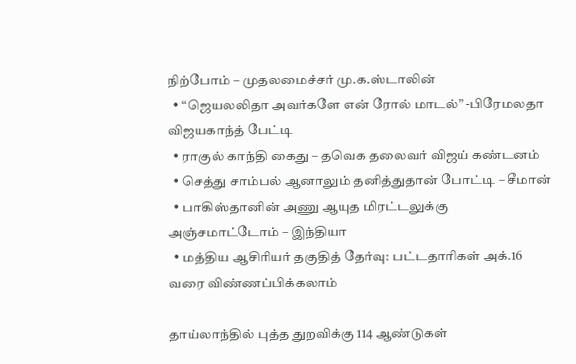நிற்போம் – முதலமைச்சர் மு.க.ஸ்டாலின்
  • “ஜெயலலிதா அவர்களே என் ரோல் மாடல்” -பிரேமலதா விஜயகாந்த் பேட்டி
  • ராகுல் காந்தி கைது – தவெக தலைவர் விஜய் கண்டனம்
  • செத்து சாம்பல் ஆனாலும் தனித்துதான் போட்டி – சீமான்
  • பாகிஸ்தானின் அணு ஆயுத மிரட்டலுக்கு அஞ்சமாட்டோம் – இந்தியா
  • மத்திய ஆசிரியர் தகுதித் தேர்வு: பட்டதாரிகள் அக்.16 வரை விண்ணப்பிக்கலாம்

தாய்லாந்தில் புத்த துறவிக்கு 114 ஆண்டுகள்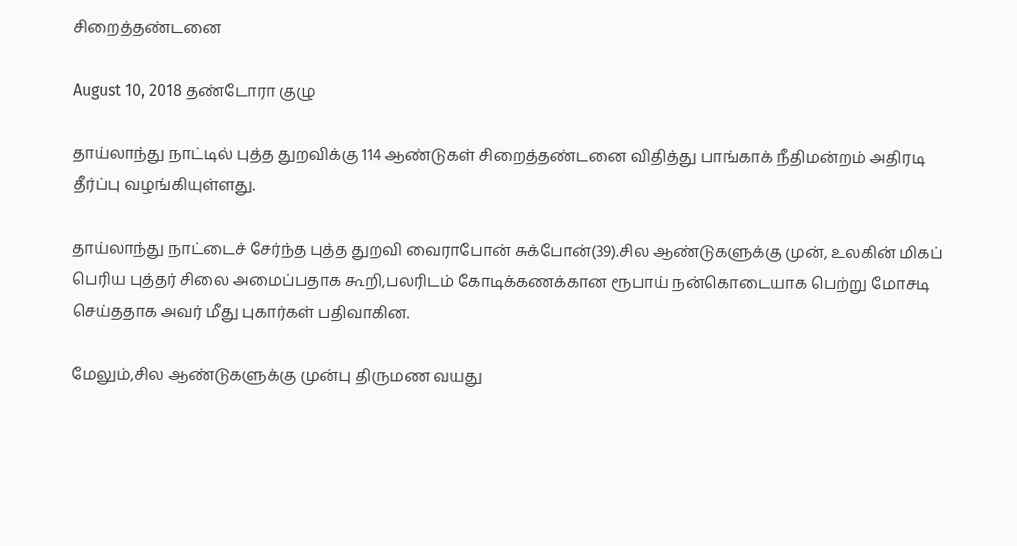சிறைத்தண்டனை

August 10, 2018 தண்டோரா குழு

தாய்லாந்து நாட்டில் புத்த துறவிக்கு 114 ஆண்டுகள் சிறைத்தண்டனை விதித்து பாங்காக் நீதிமன்றம் அதிரடி தீர்ப்பு வழங்கியுள்ளது.

தாய்லாந்து நாட்டைச் சேர்ந்த புத்த துறவி வைராபோன் சுக்போன்(39).சில ஆண்டுகளுக்கு முன், உலகின் மிகப் பெரிய புத்தர் சிலை அமைப்பதாக கூறி,பலரிடம் கோடிக்கணக்கான ரூபாய் நன்கொடையாக பெற்று மோசடி செய்ததாக அவர் மீது புகார்கள் பதிவாகின.

மேலும்,சில ஆண்டுகளுக்கு முன்பு திருமண வயது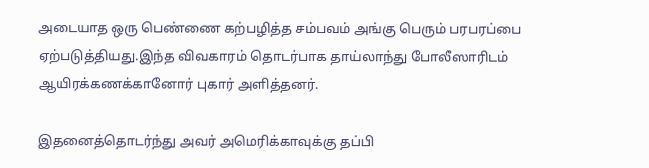அடையாத ஒரு பெண்ணை கற்பழித்த சம்பவம் அங்கு பெரும் பரபரப்பை ஏற்படுத்தியது.இந்த விவகாரம் தொடர்பாக தாய்லாந்து போலீஸாரிடம் ஆயிரக்கணக்கானோர் புகார் அளித்தனர்.

இதனைத்தொடர்ந்து அவர் அமெரிக்காவுக்கு தப்பி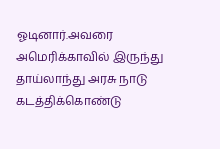ஓடினார்.அவரை அமெரிக்காவில் இருந்து தாய்லாந்து அரசு நாடு கடத்திக்கொண்டு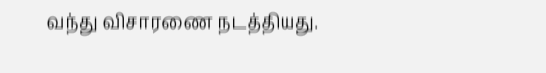வந்து விசாரணை நடத்தியது.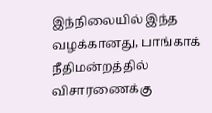இந்நிலையில் இந்த வழக்கானது, பாங்காக் நீதிமன்றத்தில் விசாரணைக்கு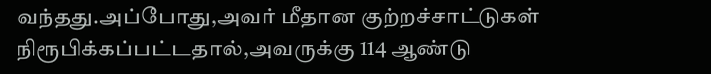வந்தது.அப்போது,அவர் மீதான குற்றச்சாட்டுகள் நிரூபிக்கப்பட்டதால்,அவருக்கு 114 ஆண்டு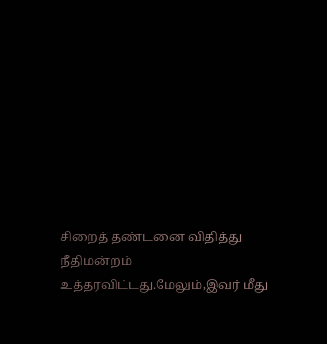சிறைத் தண்டனை விதித்து நீதிமன்றம் உத்தரவிட்டது.மேலும்,இவர் மீது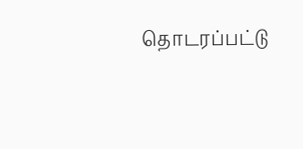தொடரப்பட்டு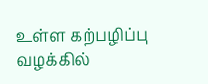உள்ள கற்பழிப்பு வழக்கில்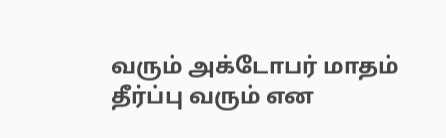வரும் அக்டோபர் மாதம் தீர்ப்பு வரும் என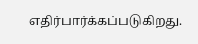எதிர்பார்க்கப்படுகிறது.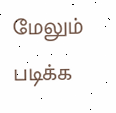மேலும் படிக்க